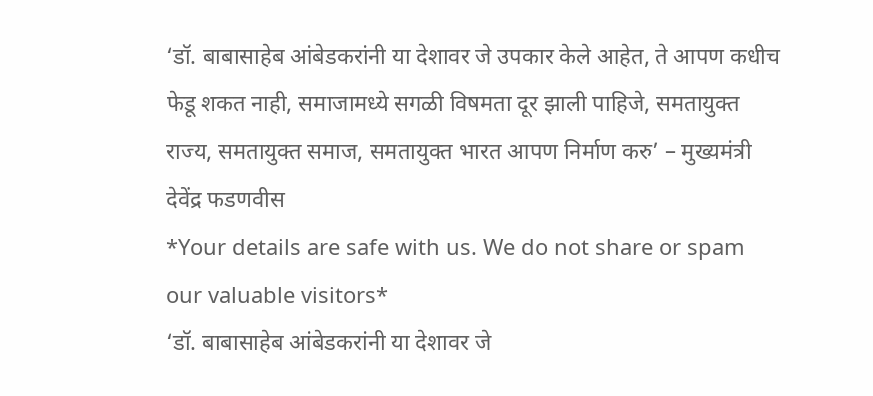‘डॉ. बाबासाहेब आंबेडकरांनी या देशावर जे उपकार केले आहेत, ते आपण कधीच फेडू शकत नाही, समाजामध्ये सगळी विषमता दूर झाली पाहिजे, समतायुक्त राज्य, समतायुक्त समाज, समतायुक्त भारत आपण निर्माण करु’ – मुख्यमंत्री देवेंद्र फडणवीस
*Your details are safe with us. We do not share or spam our valuable visitors*
‘डॉ. बाबासाहेब आंबेडकरांनी या देशावर जे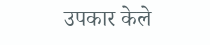उपकार केले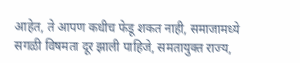आहेत, ते आपण कधीच फेडू शकत नाही, समाजामध्ये सगळी विषमता दूर झाली पाहिजे, समतायुक्त राज्य,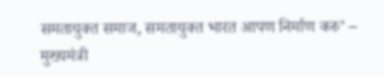समतायुक्त समाज, समतायुक्त भारत आपण निर्माण करु’ – मुख्यमंत्री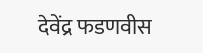देवेंद्र फडणवीस